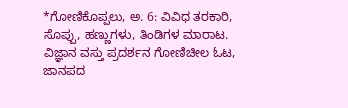*ಗೋಣಿಕೊಪ್ಪಲು, ಅ. 6: ವಿವಿಧ ತರಕಾರಿ, ಸೊಪ್ಪು, ಹಣ್ಣುಗಳು, ತಿಂಡಿಗಳ ಮಾರಾಟ. ವಿಜ್ಞಾನ ವಸ್ತು ಪ್ರದರ್ಶನ ಗೋಣಿಚೀಲ ಓಟ, ಜಾನಪದ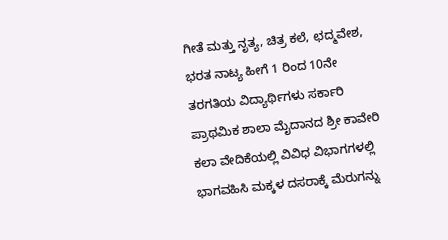ಗೀತೆ ಮತ್ತು ನೃತ್ಯ, ಚಿತ್ರ ಕಲೆ, ಛದ್ಮವೇಶ, ಭರತ ನಾಟ್ಯ ಹೀಗೆ 1 ರಿಂದ 10ನೇ ತರಗತಿಯ ವಿದ್ಯಾರ್ಥಿಗಳು ಸರ್ಕಾರಿ ಪ್ರಾಥಮಿಕ ಶಾಲಾ ಮೈದಾನದ ಶ್ರೀ ಕಾವೇರಿ ಕಲಾ ವೇದಿಕೆಯಲ್ಲಿ ವಿವಿಧ ವಿಭಾಗಗಳಲ್ಲಿ ಭಾಗವಹಿಸಿ ಮಕ್ಕಳ ದಸರಾಕ್ಕೆ ಮೆರುಗನ್ನು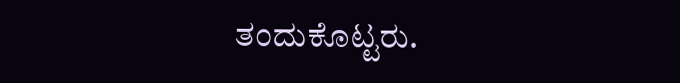ತಂದುಕೊಟ್ಟರು.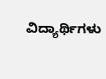ವಿದ್ಯಾರ್ಥಿಗಳು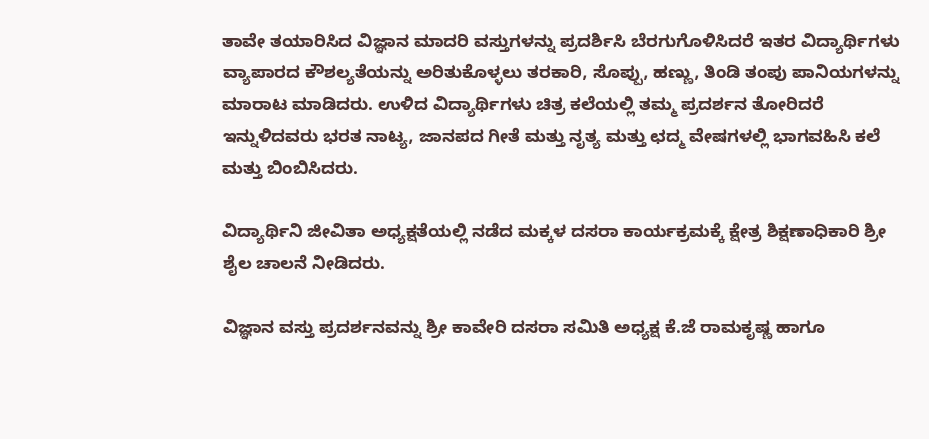ತಾವೇ ತಯಾರಿಸಿದ ವಿಜ್ಞಾನ ಮಾದರಿ ವಸ್ತುಗಳನ್ನು ಪ್ರದರ್ಶಿಸಿ ಬೆರಗುಗೊಳಿಸಿದರೆ ಇತರ ವಿದ್ಯಾರ್ಥಿಗಳು ವ್ಯಾಪಾರದ ಕೌಶಲ್ಯತೆಯನ್ನು ಅರಿತುಕೊಳ್ಳಲು ತರಕಾರಿ, ಸೊಪ್ಪು, ಹಣ್ಣು, ತಿಂಡಿ ತಂಪು ಪಾನಿಯಗಳನ್ನು ಮಾರಾಟ ಮಾಡಿದರು. ಉಳಿದ ವಿದ್ಯಾರ್ಥಿಗಳು ಚಿತ್ರ ಕಲೆಯಲ್ಲಿ ತಮ್ಮ ಪ್ರದರ್ಶನ ತೋರಿದರೆ ಇನ್ನುಳಿದವರು ಭರತ ನಾಟ್ಯ, ಜಾನಪದ ಗೀತೆ ಮತ್ತು ನೃತ್ಯ ಮತ್ತು ಛದ್ಮ ವೇಷಗಳಲ್ಲಿ ಭಾಗವಹಿಸಿ ಕಲೆ ಮತ್ತು ಬಿಂಬಿಸಿದರು.

ವಿದ್ಯಾರ್ಥಿನಿ ಜೀವಿತಾ ಅಧ್ಯಕ್ಷತೆಯಲ್ಲಿ ನಡೆದ ಮಕ್ಕಳ ದಸರಾ ಕಾರ್ಯಕ್ರಮಕ್ಕೆ ಕ್ಷೇತ್ರ ಶಿಕ್ಷಣಾಧಿಕಾರಿ ಶ್ರೀ ಶೈಲ ಚಾಲನೆ ನೀಡಿದರು.

ವಿಜ್ಞಾನ ವಸ್ತು ಪ್ರದರ್ಶನವನ್ನು ಶ್ರೀ ಕಾವೇರಿ ದಸರಾ ಸಮಿತಿ ಅಧ್ಯಕ್ಷ ಕೆ.ಜೆ ರಾಮಕೃಷ್ಣ ಹಾಗೂ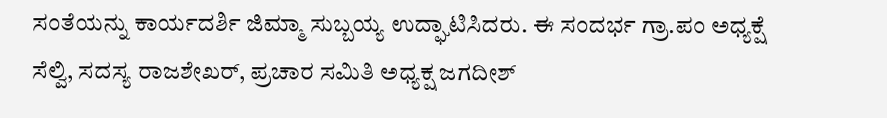ಸಂತೆಯನ್ನು ಕಾರ್ಯದರ್ಶಿ ಜಿಮ್ಮಾ ಸುಬ್ಬಯ್ಯ ಉದ್ಘಾಟಿಸಿದರು. ಈ ಸಂದರ್ಭ ಗ್ರಾ.ಪಂ ಅಧ್ಯಕ್ಷೆ ಸೆಲ್ವಿ, ಸದಸ್ಯ ರಾಜಶೇಖರ್, ಪ್ರಚಾರ ಸಮಿತಿ ಅಧ್ಯಕ್ಷ ಜಗದೀಶ್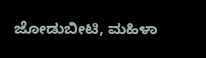ಜೋಡುಬೀಟಿ, ಮಹಿಳಾ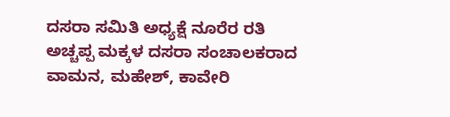ದಸರಾ ಸಮಿತಿ ಅಧ್ಯಕ್ಷೆ ನೂರೆರ ರತಿ ಅಚ್ಚಪ್ಪ ಮಕ್ಕಳ ದಸರಾ ಸಂಚಾಲಕರಾದ ವಾಮನ, ಮಹೇಶ್, ಕಾವೇರಿ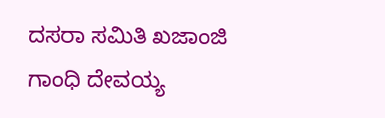ದಸರಾ ಸಮಿತಿ ಖಜಾಂಜಿ ಗಾಂಧಿ ದೇವಯ್ಯ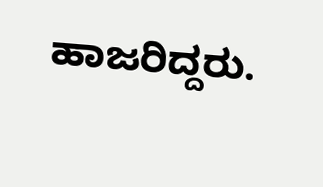ಹಾಜರಿದ್ದರು.